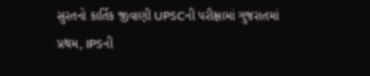સુરતનો કાર્તિક જીવાણી UPSCની પરીક્ષામાં ગુજરાતમાં પ્રથમ, IPSની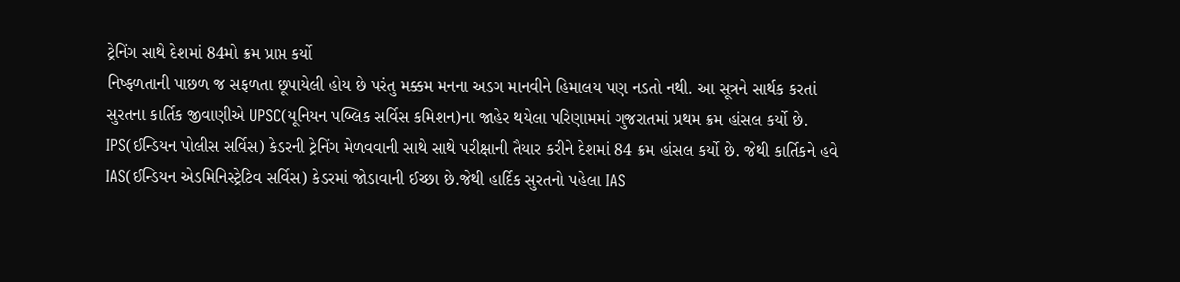ટ્રેનિંગ સાથે દેશમાં 84મો ક્રમ પ્રાપ્ત કર્યો
નિષ્ફળતાની પાછળ જ સફળતા છૂપાયેલી હોય છે પરંતુ મક્કમ મનના અડગ માનવીને હિમાલય પણ નડતો નથી. આ સૂત્રને સાર્થક કરતાં સુરતના કાર્તિક જીવાણીએ UPSC(યૂનિયન પબ્લિક સર્વિસ કમિશન)ના જાહેર થયેલા પરિણામમાં ગુજરાતમાં પ્રથમ ક્રમ હાંસલ કર્યો છે. IPS(ઈન્ડિયન પોલીસ સર્વિસ) કેડરની ટ્રેનિંગ મેળવવાની સાથે સાથે પરીક્ષાની તૈયાર કરીને દેશમાં 84 ક્રમ હાંસલ કર્યો છે. જેથી કાર્તિકને હવે IAS(ઈન્ડિયન એડમિનિસ્ટ્રેટિવ સર્વિસ) કેડરમાં જોડાવાની ઈચ્છા છે.જેથી હાર્દિક સુરતનો પહેલા IAS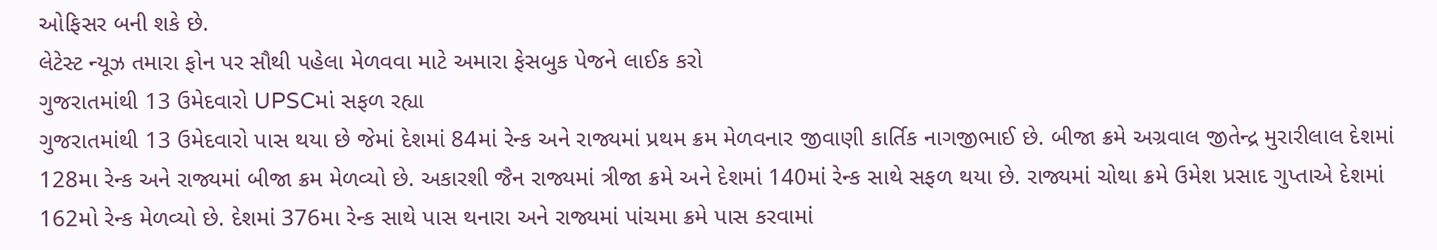ઓફિસર બની શકે છે.
લેટેસ્ટ ન્યૂઝ તમારા ફોન પર સૌથી પહેલા મેળવવા માટે અમારા ફેસબુક પેજને લાઈક કરો
ગુજરાતમાંથી 13 ઉમેદવારો UPSCમાં સફળ રહ્યા
ગુજરાતમાંથી 13 ઉમેદવારો પાસ થયા છે જેમાં દેશમાં 84માં રેન્ક અને રાજ્યમાં પ્રથમ ક્રમ મેળવનાર જીવાણી કાર્તિક નાગજીભાઈ છે. બીજા ક્રમે અગ્રવાલ જીતેન્દ્ર મુરારીલાલ દેશમાં 128મા રેન્ક અને રાજ્યમાં બીજા ક્રમ મેળવ્યો છે. અકારશી જૈન રાજ્યમાં ત્રીજા ક્રમે અને દેશમાં 140માં રેન્ક સાથે સફળ થયા છે. રાજ્યમાં ચોથા ક્રમે ઉમેશ પ્રસાદ ગુપ્તાએ દેશમાં 162મો રેન્ક મેળવ્યો છે. દેશમાં 376મા રેન્ક સાથે પાસ થનારા અને રાજ્યમાં પાંચમા ક્રમે પાસ કરવામાં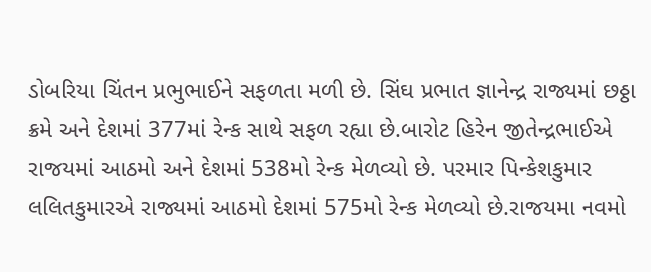ડોબરિયા ચિંતન પ્રભુભાઈને સફળતા મળી છે. સિંઘ પ્રભાત જ્ઞાનેન્દ્ર રાજ્યમાં છઠ્ઠા ક્રમે અને દેશમાં 377માં રેન્ક સાથે સફળ રહ્યા છે.બારોટ હિરેન જીતેન્દ્રભાઈએ રાજયમાં આઠમો અને દેશમાં 538મો રેન્ક મેળવ્યો છે. પરમાર પિન્કેશકુમાર લલિતકુમારએ રાજ્યમાં આઠમો દેશમાં 575મો રેન્ક મેળવ્યો છે.રાજયમા નવમો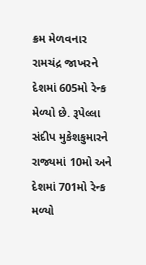ક્રમ મેળવનાર રામચંદ્ર જાખરને દેશમાં 605મો રેન્ક મેળ્યો છે. રૂપેલ્લા સંદીપ મુકેશકુમારને રાજ્યમાં 10મો અને દેશમાં 701મો રેન્ક મળ્યો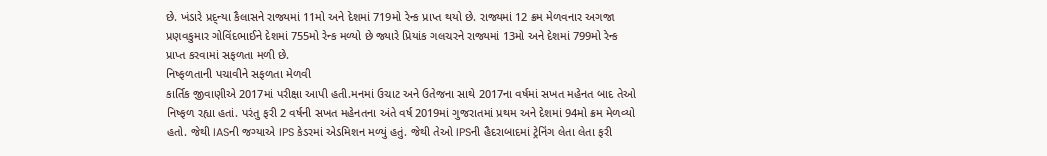છે. ખંડારે પ્રદ્ન્યા કૈલાસને રાજ્યમાં 11મો અને દેશમાં 719મો રેન્ક પ્રાપ્ત થયો છે. રાજ્યમાં 12 ક્રમ મેળવનાર અગજા પ્રણવકુમાર ગોવિંદભાઈને દેશમાં 755મો રેન્ક મળ્યો છે જ્યારે પ્રિયાંક ગલચરને રાજ્યમાં 13મો અને દેશમાં 799મો રેન્ક પ્રાપ્ત કરવામાં સફળતા મળી છે.
નિષ્ફળતાની પચાવીને સફળતા મેળવી
કાર્તિક જીવાણીએ 2017માં પરીક્ષા આપી હતી.મનમાં ઉચાટ અને ઉતેજના સાથે 2017ના વર્ષમાં સખત મહેનત બાદ તેઓ નિષ્ફળ રહ્યા હતાં. પરંતુ ફરી 2 વર્ષની સખત મહેનતના અંતે વર્ષ 2019માં ગુજરાતમાં પ્રથમ અને દેશમાં 94મો ક્રમ મેળવ્યો હતો. જેથી IASની જગ્યાએ IPS કેડરમાં એડમિશન મળ્યું હતું. જેથી તેઓ IPSની હૈદરાબાદમાં ટ્રેનિંગ લેતા લેતા ફરી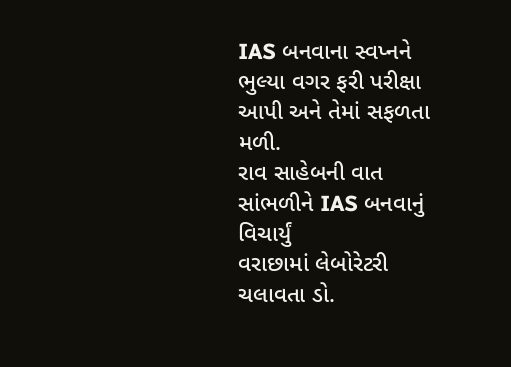IAS બનવાના સ્વપ્નને ભુલ્યા વગર ફરી પરીક્ષા આપી અને તેમાં સફળતા મળી.
રાવ સાહેબની વાત સાંભળીને IAS બનવાનું વિચાર્યું
વરાછામાં લેબોરેટરી ચલાવતા ડો.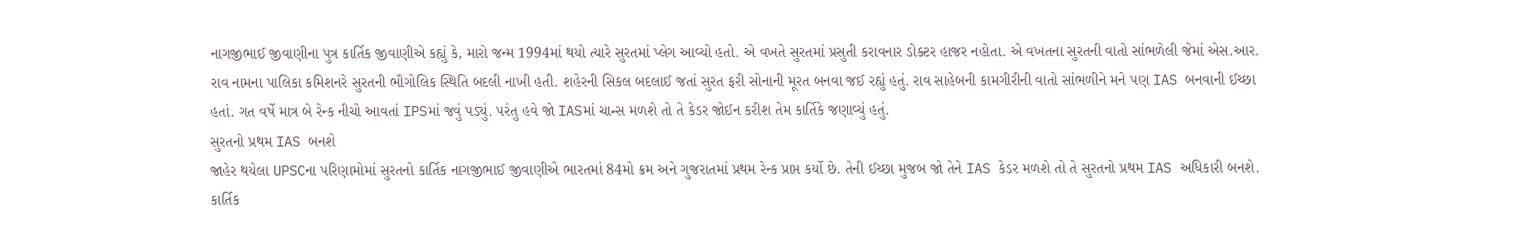નાગજીભાઈ જીવાણીના પુત્ર કાર્તિક જીવાણીએ કહ્યું કે, મારો જન્મ 1994માં થયો ત્યારે સુરતમાં પ્લેગ આવ્યો હતો. એ વખતે સુરતમાં પ્રસુતી કરાવનાર ડોક્ટર હાજર નહોતા. એ વખતના સુરતની વાતો સાંભળેલી જેમાં એસ.આર. રાવ નામના પાલિકા કમિશનરે સુરતની ભૌગોલિક સ્થિતિ બદલી નાખી હતી. શહેરની સિકલ બદલાઈ જતાં સુરત ફરી સોનાની મૂરત બનવા જઈ રહ્યું હતું. રાવ સાહેબની કામગીરીની વાતો સાંભળીને મને પણ IAS બનવાની ઈચ્છા હતાં. ગત વર્ષે માત્ર બે રેન્ક નીચો આવતાં IPSમાં જવું પડ્યું. પરંતુ હવે જો IASમાં ચાન્સ મળશે તો તે કેડર જોઈન કરીશ તેમ કાર્તિકે જણાવ્યું હતું.
સુરતનો પ્રથમ IAS બનશે
જાહેર થયેલા UPSCના પરિણામોમાં સુરતનો કાર્તિક નાગજીભાઈ જીવાણીએ ભારતમાં 84મો ક્રમ અને ગુજરાતમાં પ્રથમ રેન્ક પ્રાપ્ત કર્યો છે. તેની ઈચ્છા મુજબ જો તેને IAS કેડર મળશે તો તે સુરતનો પ્રથમ IAS અધિકારી બનશે. કાર્તિક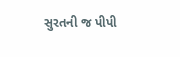સુરતની જ પીપી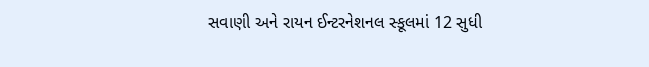સવાણી અને રાયન ઈન્ટરનેશનલ સ્કૂલમાં 12 સુધી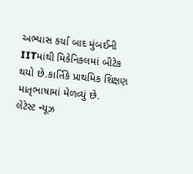અભ્યાસ કર્યા બાદ મુંબઈની IITમાંથી મિકેનિકલમાં બીટેક થયો છે.કાર્તિકે પ્રાથમિક શિક્ષણ માતૃભાષામાં મેળવ્યું છે.
લેટેસ્ટ ન્યૂઝ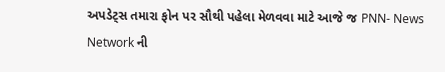અપડેટ્સ તમારા ફોન પર સૌથી પહેલા મેળવવા માટે આજે જ PNN- News Network ની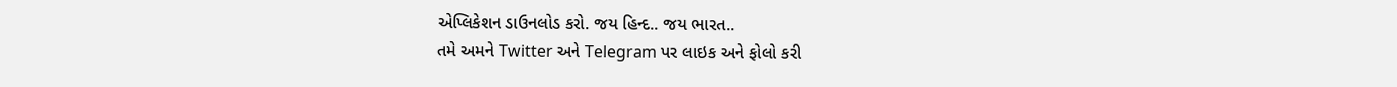એપ્લિકેશન ડાઉનલોડ કરો. જય હિન્દ.. જય ભારત..
તમે અમને Twitter અને Telegram પર લાઇક અને ફોલો કરી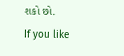શકો છો.
If you like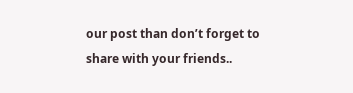our post than don’t forget to share with your friends..